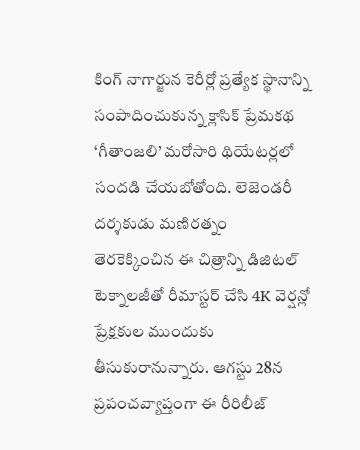కింగ్ నాగార్జున కెరీర్లో ప్రత్యేక స్థానాన్ని సంపాదించుకున్న క్లాసిక్ ప్రేమకథ ‘గీతాంజలి’ మరోసారి థియేటర్లలో సందడి చేయబోతోంది. లెజెండరీ దర్శకుడు మణిరత్నం తెరకెక్కించిన ఈ చిత్రాన్ని డిజిటల్ టెక్నాలజీతో రీమాస్టర్ చేసి 4K వెర్షన్లో ప్రేక్షకుల ముందుకు తీసుకురానున్నారు. ఆగస్టు 28న ప్రపంచవ్యాప్తంగా ఈ రీరిలీజ్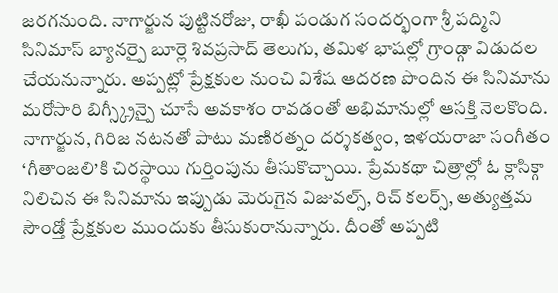జరగనుంది. నాగార్జున పుట్టినరోజు, రాఖీ పండుగ సందర్భంగా శ్రీ పద్మిని సినిమాస్ బ్యానర్పై బూర్లె శివప్రసాద్ తెలుగు, తమిళ భాషల్లో గ్రాండ్గా విడుదల చేయనున్నారు. అప్పట్లో ప్రేక్షకుల నుంచి విశేష ఆదరణ పొందిన ఈ సినిమాను మరోసారి బిగ్స్క్రీన్పై చూసే అవకాశం రావడంతో అభిమానుల్లో ఆసక్తి నెలకొంది.
నాగార్జున, గిరిజ నటనతో పాటు మణిరత్నం దర్శకత్వం, ఇళయరాజా సంగీతం ‘గీతాంజలి’కి చిరస్థాయి గుర్తింపును తీసుకొచ్చాయి. ప్రేమకథా చిత్రాల్లో ఓ క్లాసిక్గా నిలిచిన ఈ సినిమాను ఇప్పుడు మెరుగైన విజువల్స్, రిచ్ కలర్స్, అత్యుత్తమ సౌండ్తో ప్రేక్షకుల ముందుకు తీసుకురానున్నారు. దీంతో అప్పటి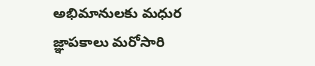అభిమానులకు మధుర జ్ఞాపకాలు మరోసారి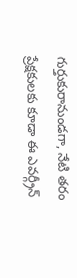గుర్తుకురానుండగా, నేటి తరం ప్రేక్షకులకు కూడా ఈ ఎవర్గ్రీన్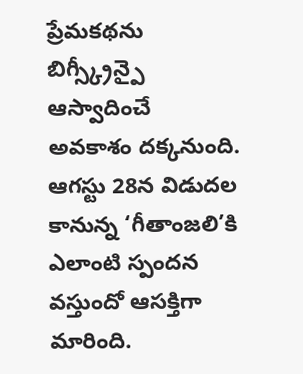ప్రేమకథను బిగ్స్క్రీన్పై ఆస్వాదించే అవకాశం దక్కనుంది. ఆగస్టు 28న విడుదల కానున్న ‘గీతాంజలి’కి ఎలాంటి స్పందన వస్తుందో ఆసక్తిగా మారింది.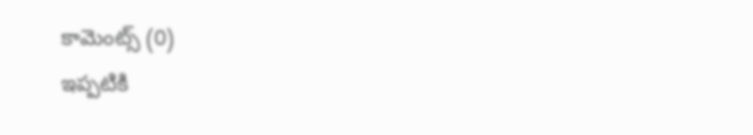కామెంట్స్ (0)
ఇప్పటికి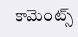కామెంట్స్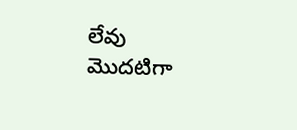లేవు
మొదటిగా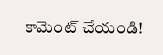కామెంట్ చేయండి!